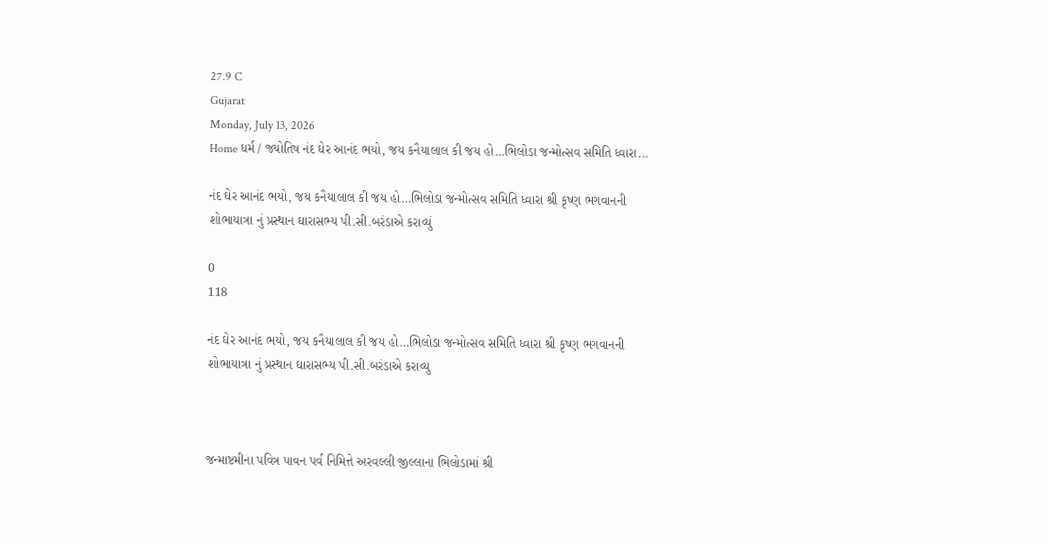27.9 C
Gujarat
Monday, July 13, 2026
Home ધર્મ / જ્યોતિષ નંદ ઘેર આનંદ ભયો, જય કનૈયાલાલ કી જય હો…ભિલોડા જન્મોત્સવ સમિતિ ધ્વારા...

નંદ ઘેર આનંદ ભયો, જય કનૈયાલાલ કી જય હો…ભિલોડા જન્મોત્સવ સમિતિ ધ્વારા શ્રી કૃષ્ણ ભગવાનની શોભાયાત્રા નું પ્રસ્થાન ઘારાસભ્ય પી.સી.બરંડાએ કરાવ્યું

0
118

નંદ ઘેર આનંદ ભયો, જય કનૈયાલાલ કી જય હો…ભિલોડા જન્મોત્સવ સમિતિ ધ્વારા શ્રી કૃષ્ણ ભગવાનની શોભાયાત્રા નું પ્રસ્થાન ઘારાસભ્ય પી.સી.બરંડાએ કરાવ્યુ



જન્માષ્ટમીના પવિત્ર પાવન પર્વ નિમિત્તે અરવલ્લી જીલ્લાના ભિલોડામાં શ્રી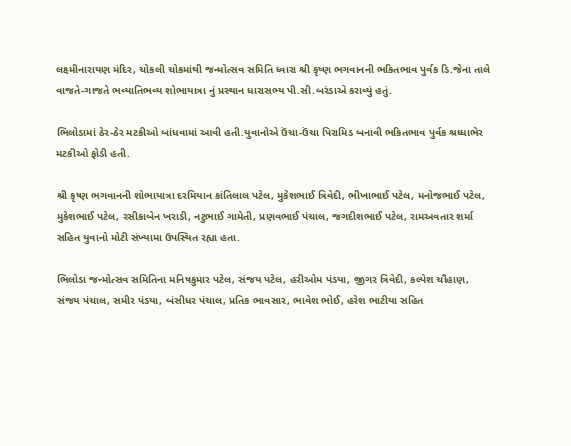લક્ષ્મીનારાયણ મંદિર, ચોકલી ચોકમાંથી જન્મોત્સવ સમિતિ ધ્વારા શ્રી કૃષ્ણ ભગવાનની ભકિતભાવ પુર્વક ડિ.જેના તાલે વાજતે-ગાજતે ભવ્યાતિભવ્ય શોભાયાત્રા નું પ્રસ્થાન ધારાસભ્ય પી.સી.બરંડાએ કરાવ્યું હતું.

ભિલોડામાં ઠેર-ઠેર મટકીઓ બાંધવામાં આવી હતી.યુવાનોએ ઉંચા-ઉંચા પિરામિડ બનાવી ભકિતભાવ પુર્વક શ્રધ્ધાભેર મટકીઓ ફોડી હતી.

શ્રી કૃષ્ણ ભગવાનની શોભાયાત્રા દરમિયાન કાંતિલાલ પટેલ, મુકેશભાઈ ત્રિવેદી, ભીખાભાઈ પટેલ, મનોજભાઈ પટેલ, મુકેશભાઈ પટેલ, રસીકાબેન ખરાડી, નટુભાઈ ગામેતી, પ્રણવભાઈ પંચાલ, જગદીશભાઈ પટેલ, રામઅવતાર શર્મા સહિત યુવાનો મોટી સંખ્યામા ઉપસ્થિત રહ્યા હતા.

ભિલોડા જન્મોત્સવ સમિતિના મનિષકુમાર પટેલ, સંજય પટેલ, હરીઓમ પંડયા, જીગર ત્રિવેદી, કલ્પેશ ચૌહાણ, સંજય પંચાલ, સમીર પંડયા, બંસીધર પંચાલ, પ્રતિક ભાવસાર, ભાવેશ ભોઈ, હરેશ ભાટીયા સહિત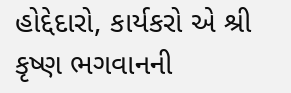હોદ્દેદારો, કાર્યકરો એ શ્રી કૃષ્ણ ભગવાનની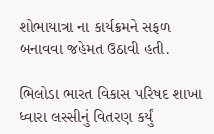શોભાયાત્રા ના કાર્યક્રમને સફળ બનાવવા જહેમત ઉઠાવી હતી.

ભિલોડા ભારત વિકાસ પરિષદ શાખા ધ્વારા લસ્સીનું વિતરણ કર્યું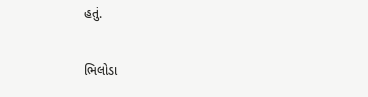હતું.

ભિલોડા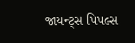જાયન્ટ્સ પિપલ્સ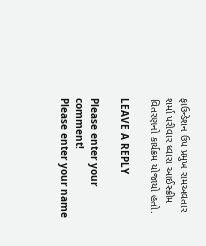ફાઉન્ડેશન ઉપ પ્રમુખ રામઅવતાર શર્મા પરીવાર ધ્વારા આઈસ્ક્રીમ વિતરણનો કાર્યક્રમ યોજાયો હતો.

LEAVE A REPLY

Please enter your comment!
Please enter your name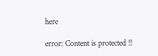here

error: Content is protected !!